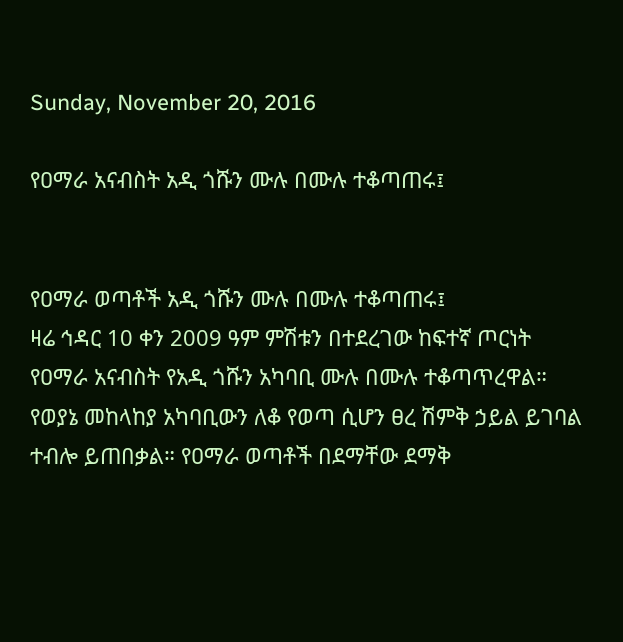Sunday, November 20, 2016

የዐማራ አናብስት አዲ ጎሹን ሙሉ በሙሉ ተቆጣጠሩ፤


የዐማራ ወጣቶች አዲ ጎሹን ሙሉ በሙሉ ተቆጣጠሩ፤
ዛሬ ኅዳር 10 ቀን 2009 ዓም ምሽቱን በተደረገው ከፍተኛ ጦርነት የዐማራ አናብስት የአዲ ጎሹን አካባቢ ሙሉ በሙሉ ተቆጣጥረዋል። የወያኔ መከላከያ አካባቢውን ለቆ የወጣ ሲሆን ፀረ ሽምቅ ኃይል ይገባል ተብሎ ይጠበቃል። የዐማራ ወጣቶች በደማቸው ደማቅ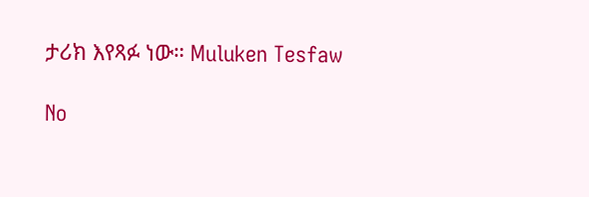ታሪክ እየጻፉ ነው። Muluken Tesfaw

No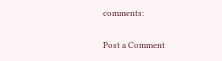comments:

Post a Comment